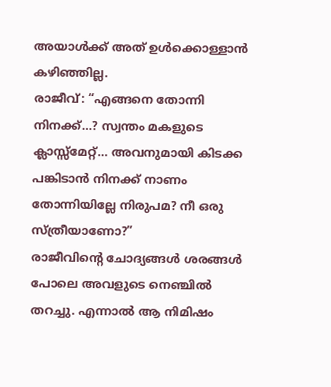അയാൾക്ക് അത് ഉൾക്കൊള്ളാൻ കഴിഞ്ഞില്ല.
രാജീവ്: “എങ്ങനെ തോന്നി നിനക്ക്…? സ്വന്തം മകളുടെ ക്ലാസ്സ്മേറ്റ്… അവനുമായി കിടക്ക പങ്കിടാൻ നിനക്ക് നാണം തോന്നിയില്ലേ നിരുപമ? നീ ഒരു സ്ത്രീയാണോ?”
രാജീവിന്റെ ചോദ്യങ്ങൾ ശരങ്ങൾ പോലെ അവളുടെ നെഞ്ചിൽ തറച്ചു. എന്നാൽ ആ നിമിഷം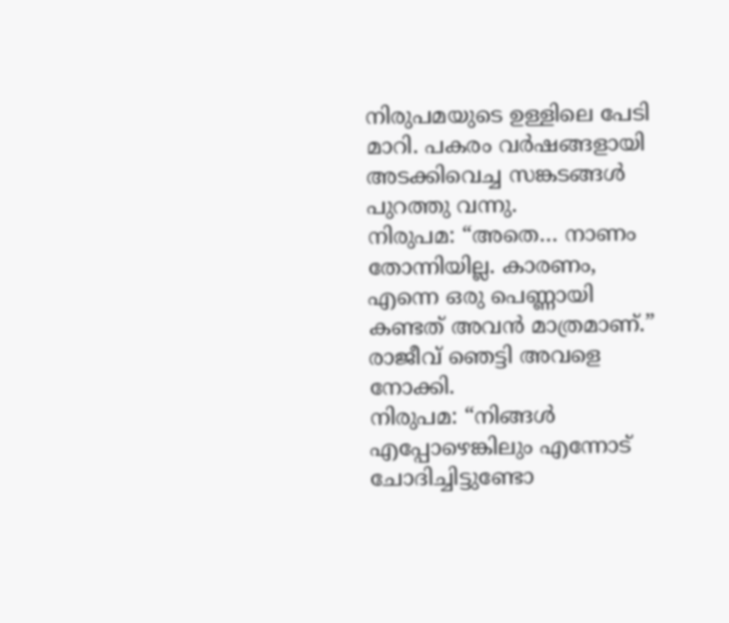നിരുപമയുടെ ഉള്ളിലെ പേടി മാറി. പകരം വർഷങ്ങളായി അടക്കിവെച്ച സങ്കടങ്ങൾ പുറത്തു വന്നു.
നിരുപമ: “അതെ… നാണം തോന്നിയില്ല. കാരണം, എന്നെ ഒരു പെണ്ണായി കണ്ടത് അവൻ മാത്രമാണ്.”
രാജീവ് ഞെട്ടി അവളെ നോക്കി.
നിരുപമ: “നിങ്ങൾ എപ്പോഴെങ്കിലും എന്നോട് ചോദിച്ചിട്ടുണ്ടോ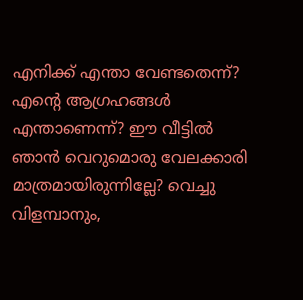എനിക്ക് എന്താ വേണ്ടതെന്ന്? എന്റെ ആഗ്രഹങ്ങൾ എന്താണെന്ന്? ഈ വീട്ടിൽ ഞാൻ വെറുമൊരു വേലക്കാരി മാത്രമായിരുന്നില്ലേ? വെച്ചു വിളമ്പാനും,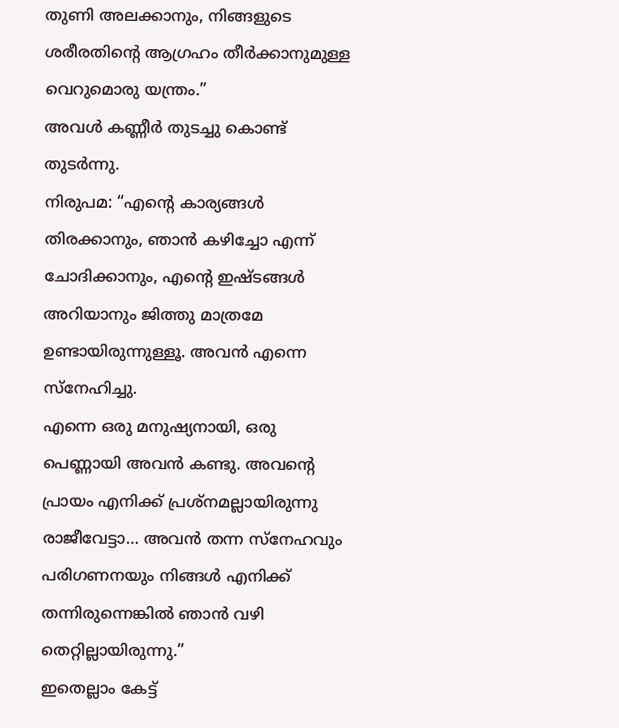തുണി അലക്കാനും, നിങ്ങളുടെ ശരീരതിന്റെ ആഗ്രഹം തീർക്കാനുമുള്ള വെറുമൊരു യന്ത്രം.”
അവൾ കണ്ണീർ തുടച്ചു കൊണ്ട് തുടർന്നു.
നിരുപമ: “എന്റെ കാര്യങ്ങൾ തിരക്കാനും, ഞാൻ കഴിച്ചോ എന്ന് ചോദിക്കാനും, എന്റെ ഇഷ്ടങ്ങൾ അറിയാനും ജിത്തു മാത്രമേ ഉണ്ടായിരുന്നുള്ളൂ. അവൻ എന്നെ സ്നേഹിച്ചു.
എന്നെ ഒരു മനുഷ്യനായി, ഒരു പെണ്ണായി അവൻ കണ്ടു. അവന്റെ പ്രായം എനിക്ക് പ്രശ്നമല്ലായിരുന്നു രാജീവേട്ടാ… അവൻ തന്ന സ്നേഹവും പരിഗണനയും നിങ്ങൾ എനിക്ക് തന്നിരുന്നെങ്കിൽ ഞാൻ വഴി തെറ്റില്ലായിരുന്നു.”
ഇതെല്ലാം കേട്ട്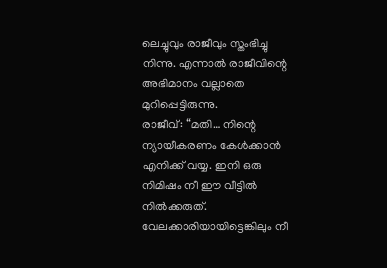ലെച്ചുവും രാജീവും സ്തംഭിച്ചു നിന്നു. എന്നാൽ രാജീവിന്റെ അഭിമാനം വല്ലാതെ മുറിപ്പെട്ടിരുന്നു.
രാജീവ്: “മതി… നിന്റെ ന്യായീകരണം കേൾക്കാൻ എനിക്ക് വയ്യ. ഇനി ഒരു നിമിഷം നീ ഈ വീട്ടിൽ നിൽക്കരുത്. വേലക്കാരിയായിട്ടെങ്കിലും നീ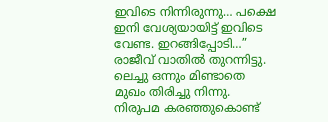ഇവിടെ നിന്നിരുന്നു… പക്ഷെ ഇനി വേശ്യയായിട്ട് ഇവിടെ വേണ്ട. ഇറങ്ങിപ്പോടി…”
രാജീവ് വാതിൽ തുറന്നിട്ടു. ലെച്ചു ഒന്നും മിണ്ടാതെ മുഖം തിരിച്ചു നിന്നു. നിരുപമ കരഞ്ഞുകൊണ്ട്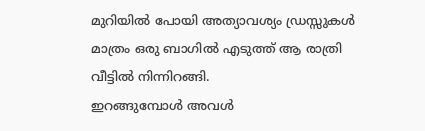മുറിയിൽ പോയി അത്യാവശ്യം ഡ്രസ്സുകൾ മാത്രം ഒരു ബാഗിൽ എടുത്ത് ആ രാത്രി വീട്ടിൽ നിന്നിറങ്ങി.
ഇറങ്ങുമ്പോൾ അവൾ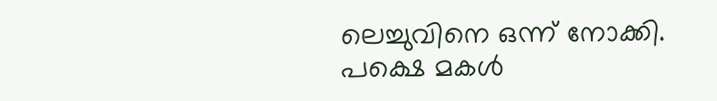ലെച്ചുവിനെ ഒന്ന് നോക്കി. പക്ഷെ മകൾ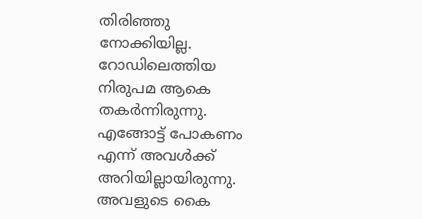തിരിഞ്ഞു നോക്കിയില്ല.
റോഡിലെത്തിയ നിരുപമ ആകെ തകർന്നിരുന്നു. എങ്ങോട്ട് പോകണം എന്ന് അവൾക്ക് അറിയില്ലായിരുന്നു. അവളുടെ കൈ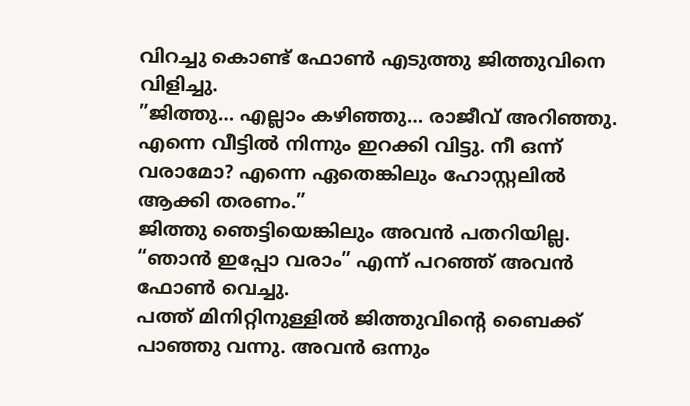വിറച്ചു കൊണ്ട് ഫോൺ എടുത്തു ജിത്തുവിനെ വിളിച്ചു.
”ജിത്തു… എല്ലാം കഴിഞ്ഞു… രാജീവ് അറിഞ്ഞു. എന്നെ വീട്ടിൽ നിന്നും ഇറക്കി വിട്ടു. നീ ഒന്ന് വരാമോ? എന്നെ ഏതെങ്കിലും ഹോസ്റ്റലിൽ ആക്കി തരണം.”
ജിത്തു ഞെട്ടിയെങ്കിലും അവൻ പതറിയില്ല. “ഞാൻ ഇപ്പോ വരാം” എന്ന് പറഞ്ഞ് അവൻ ഫോൺ വെച്ചു.
പത്ത് മിനിറ്റിനുള്ളിൽ ജിത്തുവിന്റെ ബൈക്ക് പാഞ്ഞു വന്നു. അവൻ ഒന്നും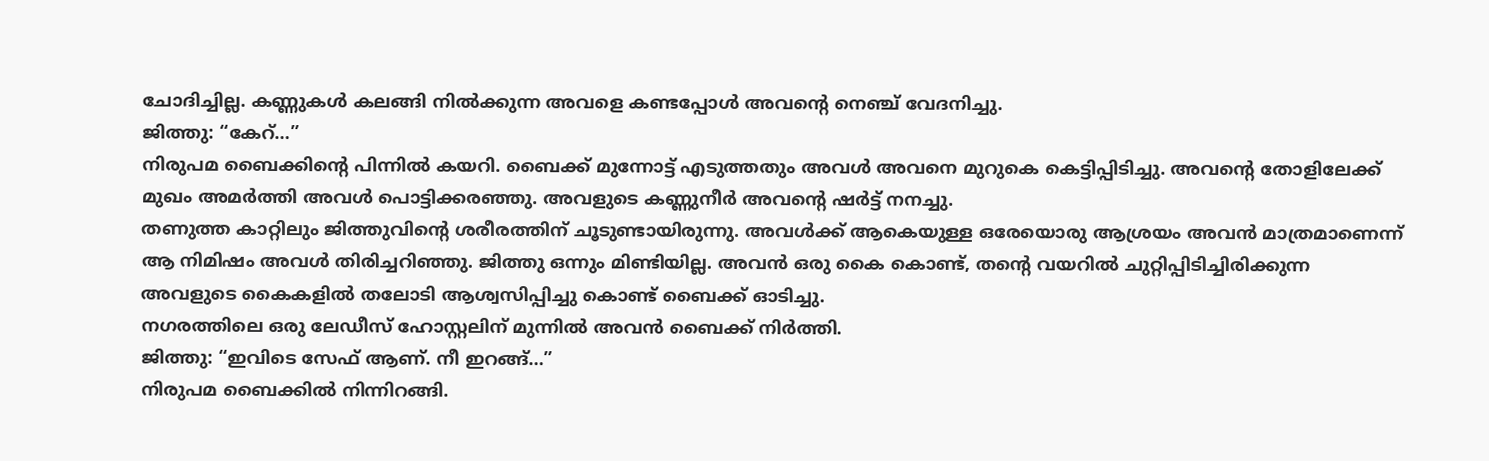ചോദിച്ചില്ല. കണ്ണുകൾ കലങ്ങി നിൽക്കുന്ന അവളെ കണ്ടപ്പോൾ അവന്റെ നെഞ്ച് വേദനിച്ചു.
ജിത്തു: “കേറ്…”
നിരുപമ ബൈക്കിന്റെ പിന്നിൽ കയറി. ബൈക്ക് മുന്നോട്ട് എടുത്തതും അവൾ അവനെ മുറുകെ കെട്ടിപ്പിടിച്ചു. അവന്റെ തോളിലേക്ക് മുഖം അമർത്തി അവൾ പൊട്ടിക്കരഞ്ഞു. അവളുടെ കണ്ണുനീർ അവന്റെ ഷർട്ട് നനച്ചു.
തണുത്ത കാറ്റിലും ജിത്തുവിന്റെ ശരീരത്തിന് ചൂടുണ്ടായിരുന്നു. അവൾക്ക് ആകെയുള്ള ഒരേയൊരു ആശ്രയം അവൻ മാത്രമാണെന്ന് ആ നിമിഷം അവൾ തിരിച്ചറിഞ്ഞു. ജിത്തു ഒന്നും മിണ്ടിയില്ല. അവൻ ഒരു കൈ കൊണ്ട്, തന്റെ വയറിൽ ചുറ്റിപ്പിടിച്ചിരിക്കുന്ന അവളുടെ കൈകളിൽ തലോടി ആശ്വസിപ്പിച്ചു കൊണ്ട് ബൈക്ക് ഓടിച്ചു.
നഗരത്തിലെ ഒരു ലേഡീസ് ഹോസ്റ്റലിന് മുന്നിൽ അവൻ ബൈക്ക് നിർത്തി.
ജിത്തു: “ഇവിടെ സേഫ് ആണ്. നീ ഇറങ്ങ്…”
നിരുപമ ബൈക്കിൽ നിന്നിറങ്ങി.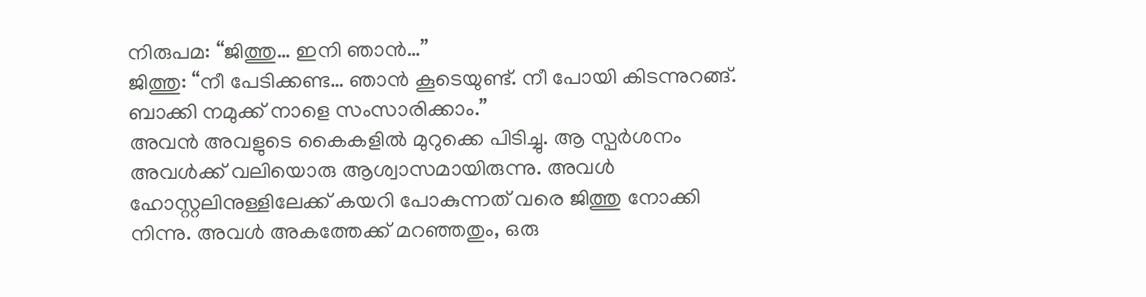നിരുപമ: “ജിത്തു… ഇനി ഞാൻ…”
ജിത്തു: “നീ പേടിക്കണ്ട… ഞാൻ കൂടെയുണ്ട്. നീ പോയി കിടന്നുറങ്ങ്. ബാക്കി നമുക്ക് നാളെ സംസാരിക്കാം.”
അവൻ അവളുടെ കൈകളിൽ മുറുക്കെ പിടിച്ചു. ആ സ്പർശനം അവൾക്ക് വലിയൊരു ആശ്വാസമായിരുന്നു. അവൾ ഹോസ്റ്റലിനുള്ളിലേക്ക് കയറി പോകുന്നത് വരെ ജിത്തു നോക്കി നിന്നു. അവൾ അകത്തേക്ക് മറഞ്ഞതും, ഒരു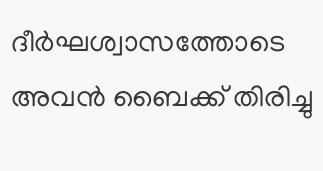ദീർഘശ്വാസത്തോടെ അവൻ ബൈക്ക് തിരിച്ചു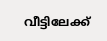വീട്ടിലേക്ക്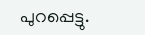പുറപ്പെട്ടു.